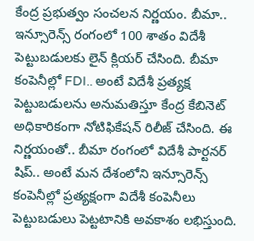కేంద్ర ప్రభుత్వం సంచలన నిర్ణయం. బీమా.. ఇన్సూరెన్స్ రంగంలో 100 శాతం విదేశీ పెట్టుబడులకు లైన్ క్లియర్ చేసింది. బీమా కంపెనీల్లో FDI.. అంటే విదేశీ ప్రత్యక్ష పెట్టుబడులను అనుమతిస్తూ కేంద్ర కేబినెట్ అధికారికంగా నోటిఫికేషన్ రిలీజ్ చేసింది. ఈ నిర్ణయంతో.. బీమా రంగంలో విదేశీ పార్టనర్ షిప్.. అంటే మన దేశంలోని ఇన్సూరెన్స్ కంపెనీల్లో ప్రత్యక్షంగా విదేశీ కంపెనీలు పెట్టుబడులు పెట్టటానికి అవకాశం లభిస్తుంది.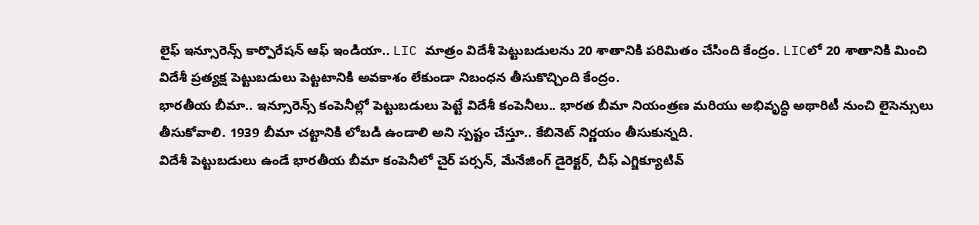లైఫ్ ఇన్సూరెన్స్ కార్పొరేషన్ ఆఫ్ ఇండియా.. LIC మాత్రం విదేశీ పెట్టుబడులను 20 శాతానికి పరిమితం చేసింది కేంద్రం. LICలో 20 శాతానికి మించి విదేశీ ప్రత్యక్ష పెట్టుబడులు పెట్టటానికి అవకాశం లేకుండా నిబంధన తీసుకొచ్చింది కేంద్రం.
భారతీయ బీమా.. ఇన్సూరెన్స్ కంపెనీల్లో పెట్టుబడులు పెట్టే విదేశీ కంపెనీలు.. భారత బీమా నియంత్రణ మరియు అభివృద్ధి అథారిటీ నుంచి లైసెన్సులు తీసుకోవాలి. 1939 బీమా చట్టానికి లోబడి ఉండాలి అని స్పష్టం చేస్తూ.. కేబినెట్ నిర్ణయం తీసుకున్నది.
విదేశీ పెట్టుబడులు ఉండే భారతీయ బీమా కంపెనీలో చైర్ పర్సన్, మేనేజింగ్ డైరెక్టర్, చీఫ్ ఎగ్జిక్యూటివ్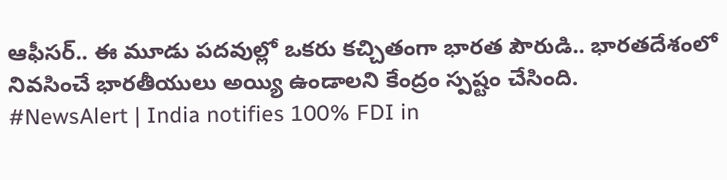ఆఫీసర్.. ఈ మూడు పదవుల్లో ఒకరు కచ్చితంగా భారత పౌరుడి.. భారతదేశంలో నివసించే భారతీయులు అయ్యి ఉండాలని కేంద్రం స్పష్టం చేసింది.
#NewsAlert | India notifies 100% FDI in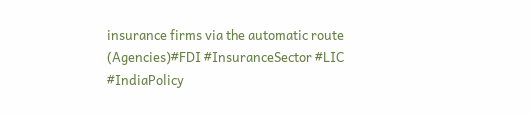insurance firms via the automatic route (Agencies)#FDI #InsuranceSector #LIC #IndiaPolicy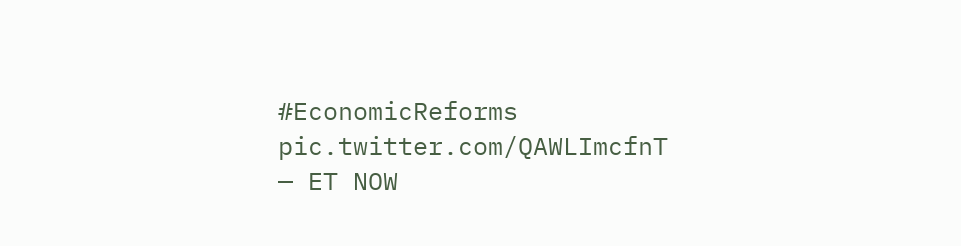#EconomicReforms pic.twitter.com/QAWLImcfnT
— ET NOW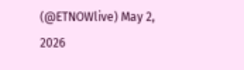(@ETNOWlive) May 2, 2026